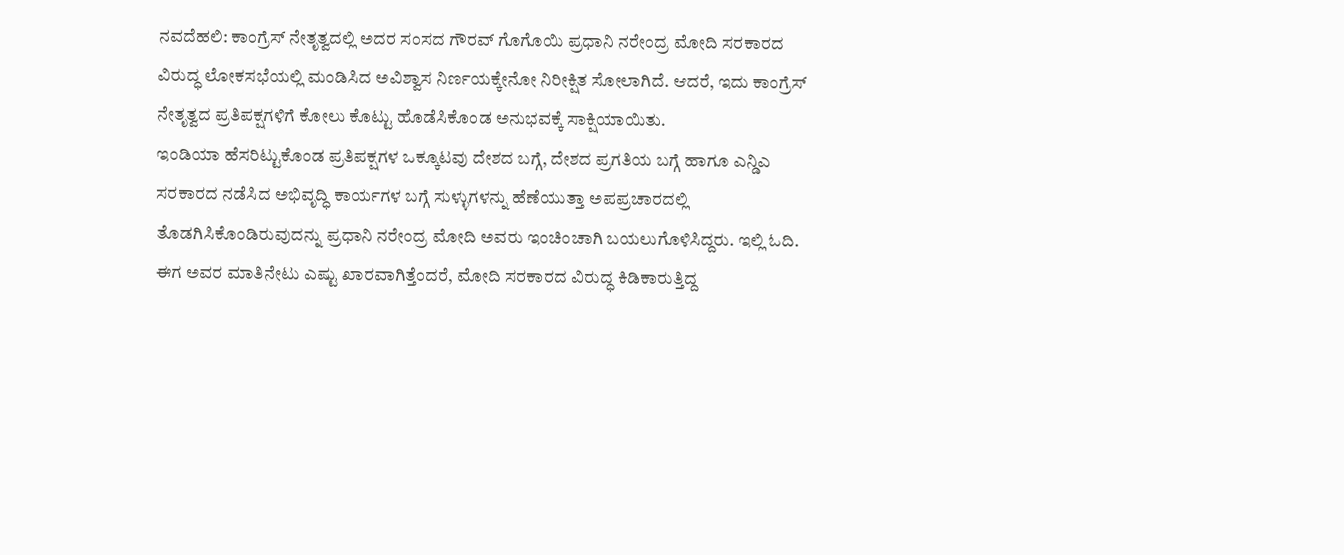ನವದೆಹಲಿ: ಕಾಂಗ್ರೆಸ್ ನೇತೃತ್ವದಲ್ಲಿ ಅದರ ಸಂಸದ ಗೌರವ್ ಗೊಗೊಯಿ ಪ್ರಧಾನಿ ನರೇಂದ್ರ ಮೋದಿ ಸರಕಾರದ ವಿರುದ್ಧ ಲೋಕಸಭೆಯಲ್ಲಿ ಮಂಡಿಸಿದ ಅವಿಶ್ವಾಸ ನಿರ್ಣಯಕ್ಕೇನೋ ನಿರೀಕ್ಷಿತ ಸೋಲಾಗಿದೆ. ಆದರೆ, ಇದು ಕಾಂಗ್ರೆಸ್ ನೇತೃತ್ವದ ಪ್ರತಿಪಕ್ಷಗಳಿಗೆ ಕೋಲು ಕೊಟ್ಟು ಹೊಡೆಸಿಕೊಂಡ ಅನುಭವಕ್ಕೆ ಸಾಕ್ಷಿಯಾಯಿತು.
ಇಂಡಿಯಾ ಹೆಸರಿಟ್ಟುಕೊಂಡ ಪ್ರತಿಪಕ್ಷಗಳ ಒಕ್ಕೂಟವು ದೇಶದ ಬಗ್ಗೆ, ದೇಶದ ಪ್ರಗತಿಯ ಬಗ್ಗೆ ಹಾಗೂ ಎನ್ಡಿಎ ಸರಕಾರದ ನಡೆಸಿದ ಅಭಿವೃದ್ಧಿ ಕಾರ್ಯಗಳ ಬಗ್ಗೆ ಸುಳ್ಳುಗಳನ್ನು ಹೆಣೆಯುತ್ತಾ ಅಪಪ್ರಚಾರದಲ್ಲಿ ತೊಡಗಿಸಿಕೊಂಡಿರುವುದನ್ನು ಪ್ರಧಾನಿ ನರೇಂದ್ರ ಮೋದಿ ಅವರು ಇಂಚಿಂಚಾಗಿ ಬಯಲುಗೊಳಿಸಿದ್ದರು. ಇಲ್ಲಿ ಓದಿ.
ಈಗ ಅವರ ಮಾತಿನೇಟು ಎಷ್ಟು ಖಾರವಾಗಿತ್ತೆಂದರೆ, ಮೋದಿ ಸರಕಾರದ ವಿರುದ್ಧ ಕಿಡಿಕಾರುತ್ತಿದ್ದ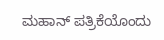ಮಹಾನ್ ಪತ್ರಿಕೆಯೊಂದು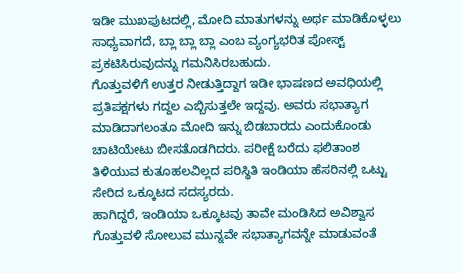ಇಡೀ ಮುಖಪುಟದಲ್ಲಿ, ಮೋದಿ ಮಾತುಗಳನ್ನು ಅರ್ಥ ಮಾಡಿಕೊಳ್ಳಲು ಸಾಧ್ಯವಾಗದೆ, ಬ್ಲಾ ಬ್ಲಾ ಬ್ಲಾ ಎಂಬ ವ್ಯಂಗ್ಯಭರಿತ ಪೋಸ್ಟ್ ಪ್ರಕಟಿಸಿರುವುದನ್ನು ಗಮನಿಸಿರಬಹುದು.
ಗೊತ್ತುವಳಿಗೆ ಉತ್ತರ ನೀಡುತ್ತಿದ್ದಾಗ ಇಡೀ ಭಾಷಣದ ಅವಧಿಯಲ್ಲಿ ಪ್ರತಿಪಕ್ಷಗಳು ಗದ್ದಲ ಎಬ್ಬಿಸುತ್ತಲೇ ಇದ್ದವು. ಅವರು ಸಭಾತ್ಯಾಗ ಮಾಡಿದಾಗಲಂತೂ ಮೋದಿ ಇನ್ನು ಬಿಡಬಾರದು ಎಂದುಕೊಂಡು ಚಾಟಿಯೇಟು ಬೀಸತೊಡಗಿದರು. ಪರೀಕ್ಷೆ ಬರೆದು ಫಲಿತಾಂಶ ತಿಳಿಯುವ ಕುತೂಹಲವಿಲ್ಲದ ಪರಿಸ್ಥಿತಿ ಇಂಡಿಯಾ ಹೆಸರಿನಲ್ಲಿ ಒಟ್ಟು ಸೇರಿದ ಒಕ್ಕೂಟದ ಸದಸ್ಯರದು.
ಹಾಗಿದ್ದರೆ, ಇಂಡಿಯಾ ಒಕ್ಕೂಟವು ತಾವೇ ಮಂಡಿಸಿದ ಅವಿಶ್ವಾಸ ಗೊತ್ತುವಳಿ ಸೋಲುವ ಮುನ್ನವೇ ಸಭಾತ್ಯಾಗವನ್ನೇ ಮಾಡುವಂತೆ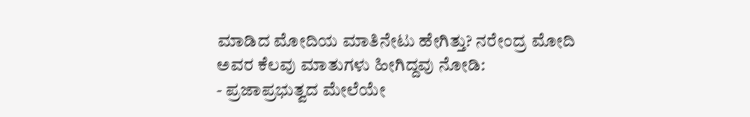ಮಾಡಿದ ಮೋದಿಯ ಮಾತಿನೇಟು ಹೇಗಿತ್ತು? ನರೇಂದ್ರ ಮೋದಿ ಅವರ ಕೆಲವು ಮಾತುಗಳು ಹೀಗಿದ್ದವು ನೋಡಿ:
- ಪ್ರಜಾಪ್ರಭುತ್ವದ ಮೇಲೆಯೇ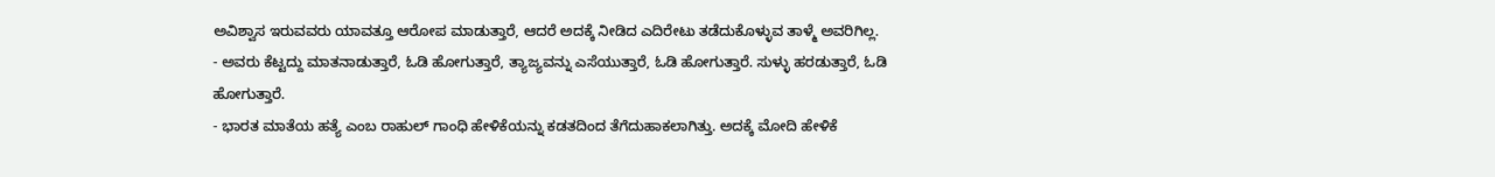ಅವಿಶ್ವಾಸ ಇರುವವರು ಯಾವತ್ತೂ ಆರೋಪ ಮಾಡುತ್ತಾರೆ, ಆದರೆ ಅದಕ್ಕೆ ನೀಡಿದ ಎದಿರೇಟು ತಡೆದುಕೊಳ್ಳುವ ತಾಳ್ಮೆ ಅವರಿಗಿಲ್ಲ.
- ಅವರು ಕೆಟ್ಟದ್ದು ಮಾತನಾಡುತ್ತಾರೆ, ಓಡಿ ಹೋಗುತ್ತಾರೆ, ತ್ಯಾಜ್ಯವನ್ನು ಎಸೆಯುತ್ತಾರೆ, ಓಡಿ ಹೋಗುತ್ತಾರೆ. ಸುಳ್ಳು ಹರಡುತ್ತಾರೆ, ಓಡಿ ಹೋಗುತ್ತಾರೆ.
- ಭಾರತ ಮಾತೆಯ ಹತ್ಯೆ ಎಂಬ ರಾಹುಲ್ ಗಾಂಧಿ ಹೇಳಿಕೆಯನ್ನು ಕಡತದಿಂದ ತೆಗೆದುಹಾಕಲಾಗಿತ್ತು. ಅದಕ್ಕೆ ಮೋದಿ ಹೇಳಿಕೆ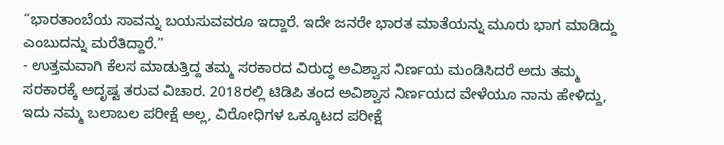“ಭಾರತಾಂಬೆಯ ಸಾವನ್ನು ಬಯಸುವವರೂ ಇದ್ದಾರೆ. ಇದೇ ಜನರೇ ಭಾರತ ಮಾತೆಯನ್ನು ಮೂರು ಭಾಗ ಮಾಡಿದ್ದು ಎಂಬುದನ್ನು ಮರೆತಿದ್ದಾರೆ.”
- ಉತ್ತಮವಾಗಿ ಕೆಲಸ ಮಾಡುತ್ತಿದ್ದ ತಮ್ಮ ಸರಕಾರದ ವಿರುದ್ಧ ಅವಿಶ್ವಾಸ ನಿರ್ಣಯ ಮಂಡಿಸಿದರೆ ಅದು ತಮ್ಮ ಸರಕಾರಕ್ಕೆ ಅದೃಷ್ಟ ತರುವ ವಿಚಾರ. 2018ರಲ್ಲಿ ಟಿಡಿಪಿ ತಂದ ಅವಿಶ್ವಾಸ ನಿರ್ಣಯದ ವೇಳೆಯೂ ನಾನು ಹೇಳಿದ್ದು, ಇದು ನಮ್ಮ ಬಲಾಬಲ ಪರೀಕ್ಷೆ ಅಲ್ಲ, ವಿರೋಧಿಗಳ ಒಕ್ಕೂಟದ ಪರೀಕ್ಷೆ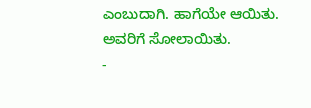ಎಂಬುದಾಗಿ. ಹಾಗೆಯೇ ಆಯಿತು. ಅವರಿಗೆ ಸೋಲಾಯಿತು.
-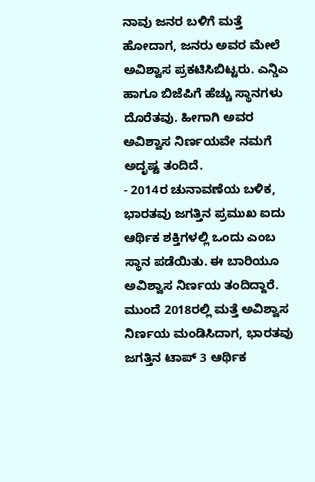ನಾವು ಜನರ ಬಳಿಗೆ ಮತ್ತೆ ಹೋದಾಗ, ಜನರು ಅವರ ಮೇಲೆ ಅವಿಶ್ವಾಸ ಪ್ರಕಟಿಸಿಬಿಟ್ಟರು. ಎನ್ಡಿಎ ಹಾಗೂ ಬಿಜೆಪಿಗೆ ಹೆಚ್ಚು ಸ್ಥಾನಗಳು ದೊರೆತವು. ಹೀಗಾಗಿ ಅವರ ಅವಿಶ್ವಾಸ ನಿರ್ಣಯವೇ ನಮಗೆ ಅದೃಷ್ಟ ತಂದಿದೆ.
- 2014ರ ಚುನಾವಣೆಯ ಬಳಿಕ, ಭಾರತವು ಜಗತ್ತಿನ ಪ್ರಮುಖ ಐದು ಆರ್ಥಿಕ ಶಕ್ತಿಗಳಲ್ಲಿ ಒಂದು ಎಂಬ ಸ್ಥಾನ ಪಡೆಯಿತು. ಈ ಬಾರಿಯೂ ಅವಿಶ್ವಾಸ ನಿರ್ಣಯ ತಂದಿದ್ದಾರೆ. ಮುಂದೆ 2018ರಲ್ಲಿ ಮತ್ತೆ ಅವಿಶ್ವಾಸ ನಿರ್ಣಯ ಮಂಡಿಸಿದಾಗ, ಭಾರತವು ಜಗತ್ತಿನ ಟಾಪ್ 3 ಆರ್ಥಿಕ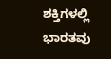ಶಕ್ತಿಗಳಲ್ಲಿ ಭಾರತವು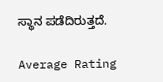ಸ್ಥಾನ ಪಡೆದಿರುತ್ತದೆ.

Average Rating